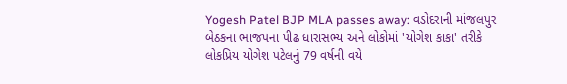Yogesh Patel BJP MLA passes away: વડોદરાની માંજલપુર બેઠકના ભાજપના પીઢ ધારાસભ્ય અને લોકોમાં 'યોગેશ કાકા' તરીકે લોકપ્રિય યોગેશ પટેલનું 79 વર્ષની વયે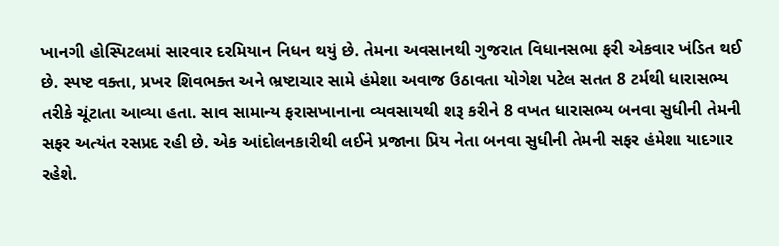ખાનગી હોસ્પિટલમાં સારવાર દરમિયાન નિધન થયું છે. તેમના અવસાનથી ગુજરાત વિધાનસભા ફરી એકવાર ખંડિત થઈ છે. સ્પષ્ટ વક્તા, પ્રખર શિવભક્ત અને ભ્રષ્ટાચાર સામે હંમેશા અવાજ ઉઠાવતા યોગેશ પટેલ સતત 8 ટર્મથી ધારાસભ્ય તરીકે ચૂંટાતા આવ્યા હતા. સાવ સામાન્ય ફરાસખાનાના વ્યવસાયથી શરૂ કરીને 8 વખત ધારાસભ્ય બનવા સુધીની તેમની સફર અત્યંત રસપ્રદ રહી છે. એક આંદોલનકારીથી લઈને પ્રજાના પ્રિય નેતા બનવા સુધીની તેમની સફર હંમેશા યાદગાર રહેશે.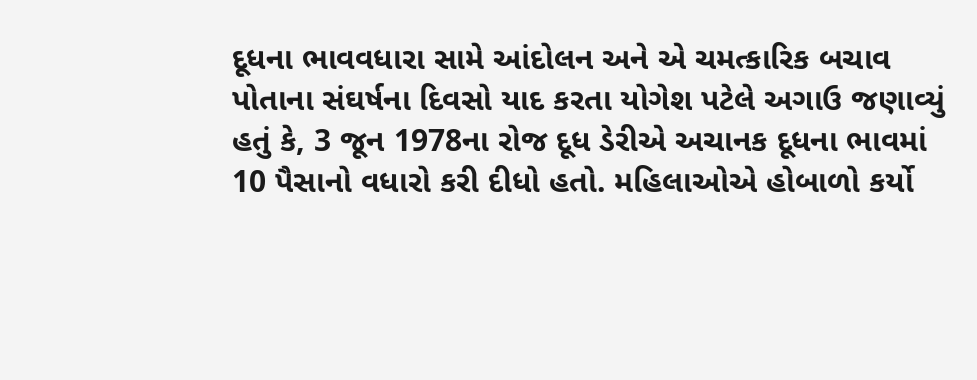દૂધના ભાવવધારા સામે આંદોલન અને એ ચમત્કારિક બચાવ
પોતાના સંઘર્ષના દિવસો યાદ કરતા યોગેશ પટેલે અગાઉ જણાવ્યું હતું કે, 3 જૂન 1978ના રોજ દૂધ ડેરીએ અચાનક દૂધના ભાવમાં 10 પૈસાનો વધારો કરી દીધો હતો. મહિલાઓએ હોબાળો કર્યો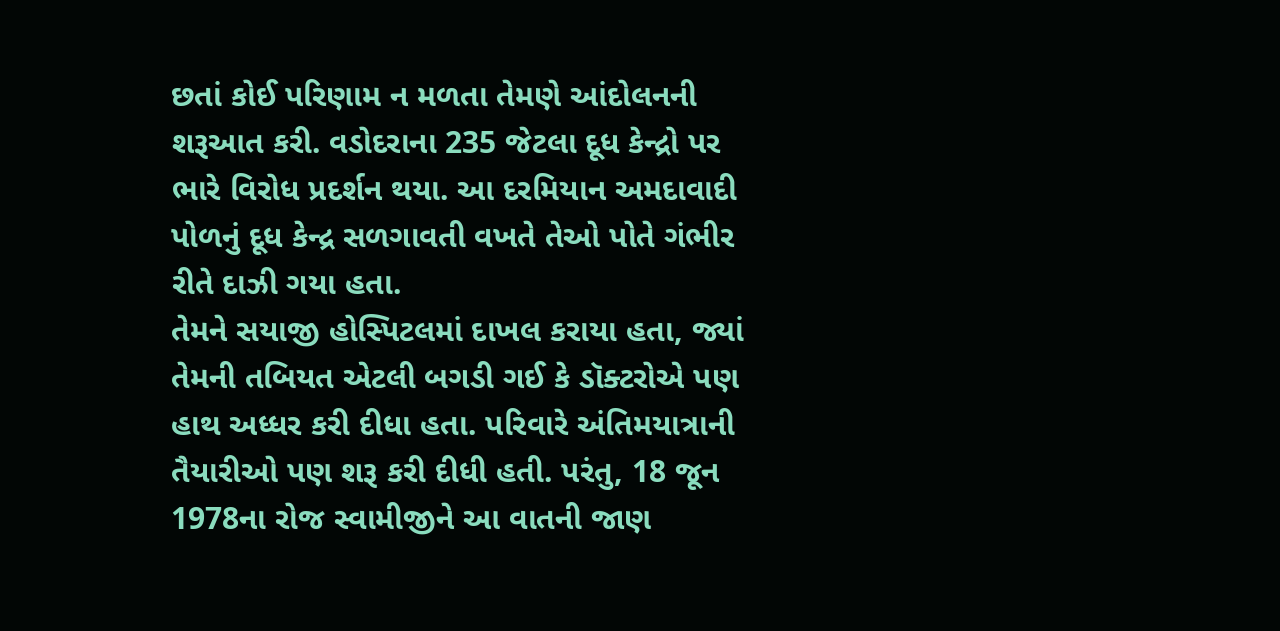છતાં કોઈ પરિણામ ન મળતા તેમણે આંદોલનની શરૂઆત કરી. વડોદરાના 235 જેટલા દૂધ કેન્દ્રો પર ભારે વિરોધ પ્રદર્શન થયા. આ દરમિયાન અમદાવાદી પોળનું દૂધ કેન્દ્ર સળગાવતી વખતે તેઓ પોતે ગંભીર રીતે દાઝી ગયા હતા.
તેમને સયાજી હોસ્પિટલમાં દાખલ કરાયા હતા, જ્યાં તેમની તબિયત એટલી બગડી ગઈ કે ડૉક્ટરોએ પણ હાથ અધ્ધર કરી દીધા હતા. પરિવારે અંતિમયાત્રાની તૈયારીઓ પણ શરૂ કરી દીધી હતી. પરંતુ, 18 જૂન 1978ના રોજ સ્વામીજીને આ વાતની જાણ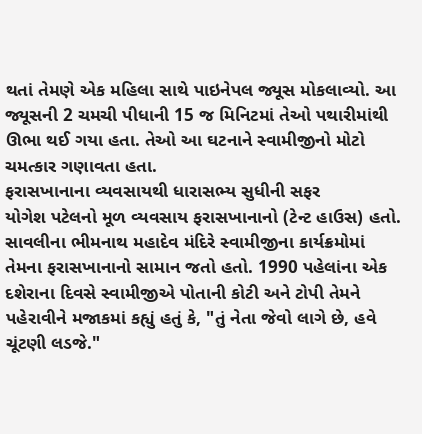થતાં તેમણે એક મહિલા સાથે પાઇનેપલ જ્યૂસ મોકલાવ્યો. આ જ્યૂસની 2 ચમચી પીધાની 15 જ મિનિટમાં તેઓ પથારીમાંથી ઊભા થઈ ગયા હતા. તેઓ આ ઘટનાને સ્વામીજીનો મોટો ચમત્કાર ગણાવતા હતા.
ફરાસખાનાના વ્યવસાયથી ધારાસભ્ય સુધીની સફર
યોગેશ પટેલનો મૂળ વ્યવસાય ફરાસખાનાનો (ટેન્ટ હાઉસ) હતો. સાવલીના ભીમનાથ મહાદેવ મંદિરે સ્વામીજીના કાર્યક્રમોમાં તેમના ફરાસખાનાનો સામાન જતો હતો. 1990 પહેલાંના એક દશેરાના દિવસે સ્વામીજીએ પોતાની કોટી અને ટોપી તેમને પહેરાવીને મજાકમાં કહ્યું હતું કે, "તું નેતા જેવો લાગે છે, હવે ચૂંટણી લડજે."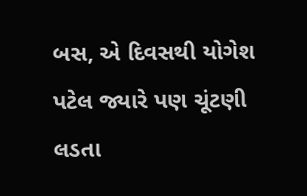બસ, એ દિવસથી યોગેશ પટેલ જ્યારે પણ ચૂંટણી લડતા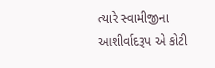ત્યારે સ્વામીજીના આશીર્વાદરૂપ એ કોટી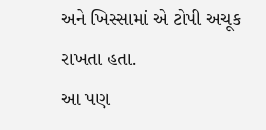અને ખિસ્સામાં એ ટોપી અચૂક રાખતા હતા.
આ પણ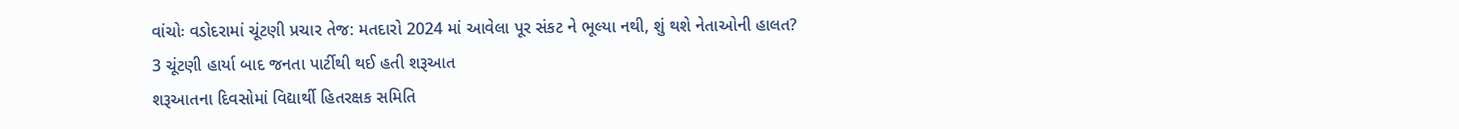વાંચોઃ વડોદરામાં ચૂંટણી પ્રચાર તેજ: મતદારો 2024 માં આવેલા પૂર સંકટ ને ભૂલ્યા નથી, શું થશે નેતાઓની હાલત?
3 ચૂંટણી હાર્યા બાદ જનતા પાર્ટીથી થઈ હતી શરૂઆત
શરૂઆતના દિવસોમાં વિદ્યાર્થી હિતરક્ષક સમિતિ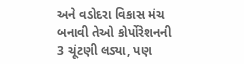અને વડોદરા વિકાસ મંચ બનાવી તેઓ કોર્પોરેશનની 3 ચૂંટણી લડ્યા, પણ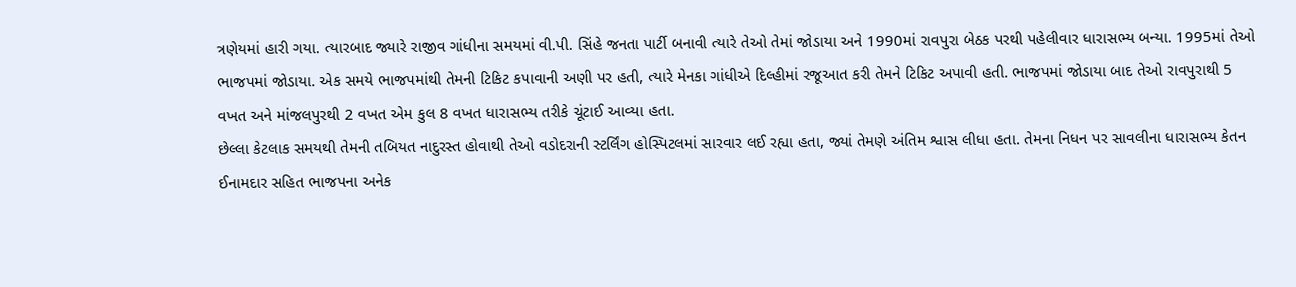ત્રણેયમાં હારી ગયા. ત્યારબાદ જ્યારે રાજીવ ગાંધીના સમયમાં વી.પી. સિંહે જનતા પાર્ટી બનાવી ત્યારે તેઓ તેમાં જોડાયા અને 1990માં રાવપુરા બેઠક પરથી પહેલીવાર ધારાસભ્ય બન્યા. 1995માં તેઓ ભાજપમાં જોડાયા. એક સમયે ભાજપમાંથી તેમની ટિકિટ કપાવાની અણી પર હતી, ત્યારે મેનકા ગાંધીએ દિલ્હીમાં રજૂઆત કરી તેમને ટિકિટ અપાવી હતી. ભાજપમાં જોડાયા બાદ તેઓ રાવપુરાથી 5 વખત અને માંજલપુરથી 2 વખત એમ કુલ 8 વખત ધારાસભ્ય તરીકે ચૂંટાઈ આવ્યા હતા.
છેલ્લા કેટલાક સમયથી તેમની તબિયત નાદુરસ્ત હોવાથી તેઓ વડોદરાની સ્ટર્લિંગ હોસ્પિટલમાં સારવાર લઈ રહ્યા હતા, જ્યાં તેમણે અંતિમ શ્વાસ લીધા હતા. તેમના નિધન પર સાવલીના ધારાસભ્ય કેતન ઈનામદાર સહિત ભાજપના અનેક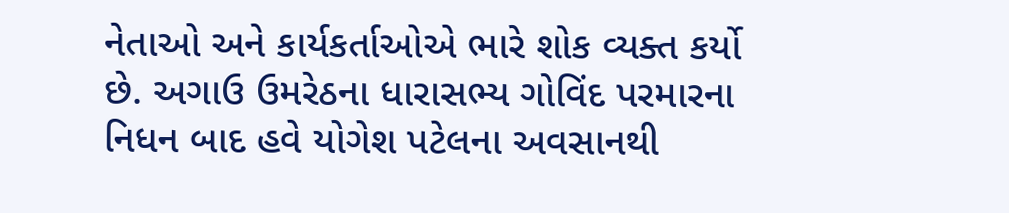નેતાઓ અને કાર્યકર્તાઓએ ભારે શોક વ્યક્ત કર્યો છે. અગાઉ ઉમરેઠના ધારાસભ્ય ગોવિંદ પરમારના નિધન બાદ હવે યોગેશ પટેલના અવસાનથી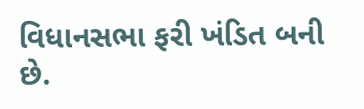વિધાનસભા ફરી ખંડિત બની છે.